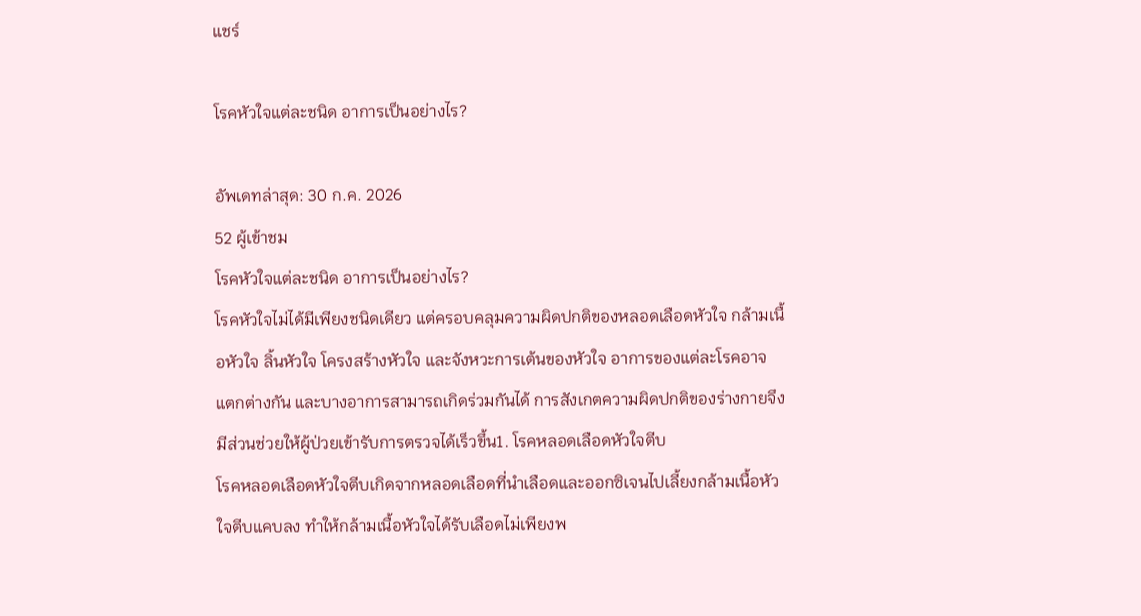แชร์

โรคหัวใจแต่ละชนิด อาการเป็นอย่างไร?

อัพเดทล่าสุด: 30 ก.ค. 2026
52 ผู้เข้าชม
โรคหัวใจแต่ละชนิด อาการเป็นอย่างไร?
โรคหัวใจไม่ได้มีเพียงชนิดเดียว แต่ครอบคลุมความผิดปกติของหลอดเลือดหัวใจ กล้ามเนื้อหัวใจ ลิ้นหัวใจ โครงสร้างหัวใจ และจังหวะการเต้นของหัวใจ อาการของแต่ละโรคอาจแตกต่างกัน และบางอาการสามารถเกิดร่วมกันได้ การสังเกตความผิดปกติของร่างกายจึงมีส่วนช่วยให้ผู้ป่วยเข้ารับการตรวจได้เร็วขึ้น1. โรคหลอดเลือดหัวใจตีบ
โรคหลอดเลือดหัวใจตีบเกิดจากหลอดเลือดที่นำเลือดและออกซิเจนไปเลี้ยงกล้ามเนื้อหัวใจตีบแคบลง ทำให้กล้ามเนื้อหัวใจได้รับเลือดไม่เพียงพ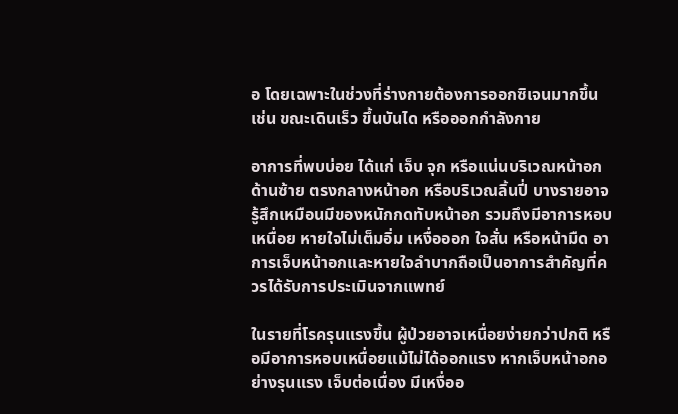อ โดยเฉพาะในช่วงที่ร่างกายต้องการออกซิเจนมากขึ้น เช่น ขณะเดินเร็ว ขึ้นบันได หรือออกกำลังกาย

อาการที่พบบ่อย ได้แก่ เจ็บ จุก หรือแน่นบริเวณหน้าอกด้านซ้าย ตรงกลางหน้าอก หรือบริเวณลิ้นปี่ บางรายอาจรู้สึกเหมือนมีของหนักกดทับหน้าอก รวมถึงมีอาการหอบเหนื่อย หายใจไม่เต็มอิ่ม เหงื่อออก ใจสั่น หรือหน้ามืด อาการเจ็บหน้าอกและหายใจลำบากถือเป็นอาการสำคัญที่ควรได้รับการประเมินจากแพทย์

ในรายที่โรครุนแรงขึ้น ผู้ป่วยอาจเหนื่อยง่ายกว่าปกติ หรือมีอาการหอบเหนื่อยแม้ไม่ได้ออกแรง หากเจ็บหน้าอกอย่างรุนแรง เจ็บต่อเนื่อง มีเหงื่ออ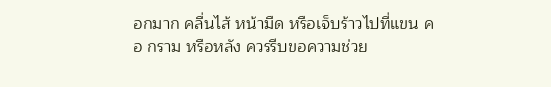อกมาก คลื่นไส้ หน้ามืด หรือเจ็บร้าวไปที่แขน คอ กราม หรือหลัง ควรรีบขอความช่วย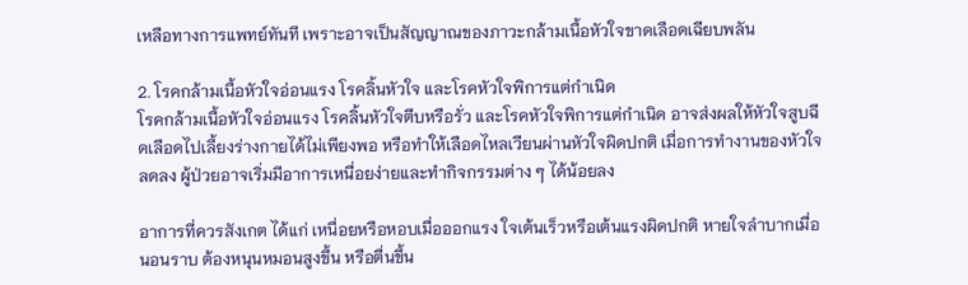เหลือทางการแพทย์ทันที เพราะอาจเป็นสัญญาณของภาวะกล้ามเนื้อหัวใจขาดเลือดเฉียบพลัน

2. โรคกล้ามเนื้อหัวใจอ่อนแรง โรคลิ้นหัวใจ และโรคหัวใจพิการแต่กำเนิด
โรคกล้ามเนื้อหัวใจอ่อนแรง โรคลิ้นหัวใจตีบหรือรั่ว และโรคหัวใจพิการแต่กำเนิด อาจส่งผลให้หัวใจสูบฉีดเลือดไปเลี้ยงร่างกายได้ไม่เพียงพอ หรือทำให้เลือดไหลเวียนผ่านหัวใจผิดปกติ เมื่อการทำงานของหัวใจลดลง ผู้ป่วยอาจเริ่มมีอาการเหนื่อยง่ายและทำกิจกรรมต่าง ๆ ได้น้อยลง

อาการที่ควรสังเกต ได้แก่ เหนื่อยหรือหอบเมื่อออกแรง ใจเต้นเร็วหรือเต้นแรงผิดปกติ หายใจลำบากเมื่อนอนราบ ต้องหนุนหมอนสูงขึ้น หรือตื่นขึ้น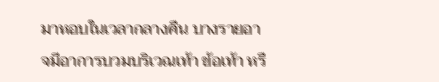มาหอบในเวลากลางคืน บางรายอาจมีอาการบวมบริเวณเท้า ข้อเท้า หรื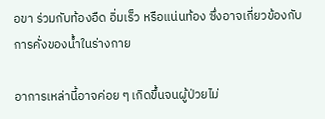อขา ร่วมกับท้องอืด อิ่มเร็ว หรือแน่นท้อง ซึ่งอาจเกี่ยวข้องกับการคั่งของน้ำในร่างกาย

อาการเหล่านี้อาจค่อย ๆ เกิดขึ้นจนผู้ป่วยไม่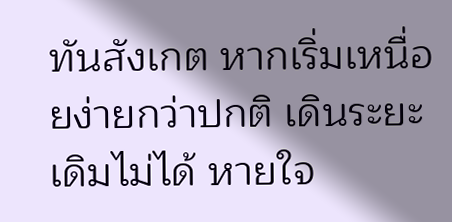ทันสังเกต หากเริ่มเหนื่อยง่ายกว่าปกติ เดินระยะเดิมไม่ได้ หายใจ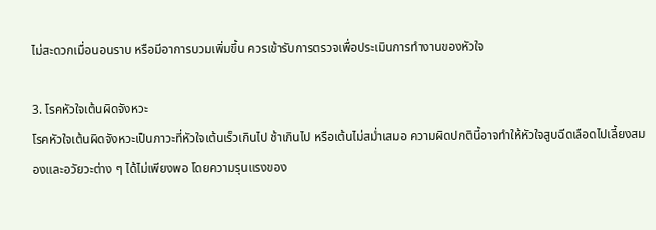ไม่สะดวกเมื่อนอนราบ หรือมีอาการบวมเพิ่มขึ้น ควรเข้ารับการตรวจเพื่อประเมินการทำงานของหัวใจ

3. โรคหัวใจเต้นผิดจังหวะ
โรคหัวใจเต้นผิดจังหวะเป็นภาวะที่หัวใจเต้นเร็วเกินไป ช้าเกินไป หรือเต้นไม่สม่ำเสมอ ความผิดปกตินี้อาจทำให้หัวใจสูบฉีดเลือดไปเลี้ยงสมองและอวัยวะต่าง ๆ ได้ไม่เพียงพอ โดยความรุนแรงของ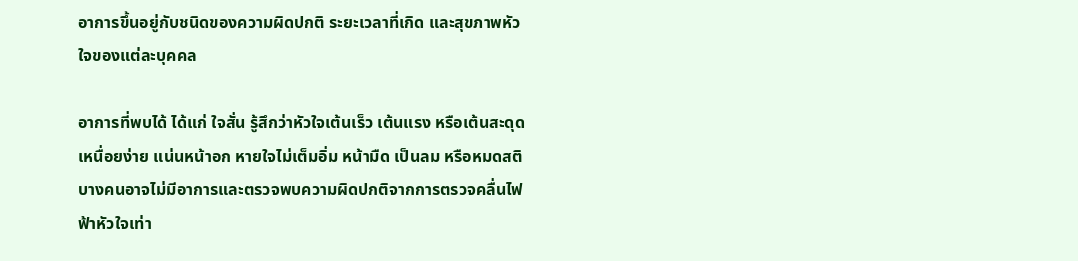อาการขึ้นอยู่กับชนิดของความผิดปกติ ระยะเวลาที่เกิด และสุขภาพหัวใจของแต่ละบุคคล

อาการที่พบได้ ได้แก่ ใจสั่น รู้สึกว่าหัวใจเต้นเร็ว เต้นแรง หรือเต้นสะดุด เหนื่อยง่าย แน่นหน้าอก หายใจไม่เต็มอิ่ม หน้ามืด เป็นลม หรือหมดสติ บางคนอาจไม่มีอาการและตรวจพบความผิดปกติจากการตรวจคลื่นไฟฟ้าหัวใจเท่า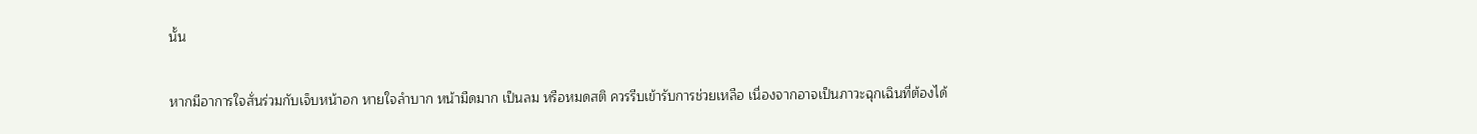นั้น

หากมีอาการใจสั่นร่วมกับเจ็บหน้าอก หายใจลำบาก หน้ามืดมาก เป็นลม หรือหมดสติ ควรรีบเข้ารับการช่วยเหลือ เนื่องจากอาจเป็นภาวะฉุกเฉินที่ต้องได้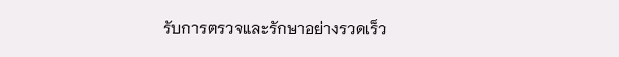รับการตรวจและรักษาอย่างรวดเร็ว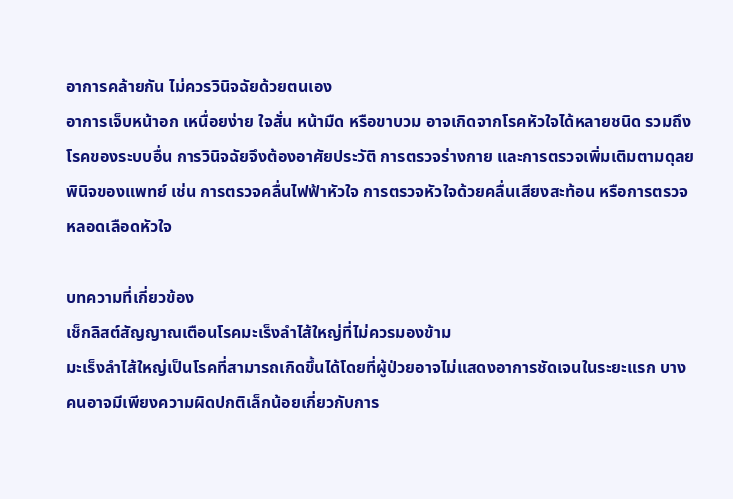อาการคล้ายกัน ไม่ควรวินิจฉัยด้วยตนเอง
อาการเจ็บหน้าอก เหนื่อยง่าย ใจสั่น หน้ามืด หรือขาบวม อาจเกิดจากโรคหัวใจได้หลายชนิด รวมถึงโรคของระบบอื่น การวินิจฉัยจึงต้องอาศัยประวัติ การตรวจร่างกาย และการตรวจเพิ่มเติมตามดุลยพินิจของแพทย์ เช่น การตรวจคลื่นไฟฟ้าหัวใจ การตรวจหัวใจด้วยคลื่นเสียงสะท้อน หรือการตรวจหลอดเลือดหัวใจ

บทความที่เกี่ยวข้อง
เช็กลิสต์สัญญาณเตือนโรคมะเร็งลำไส้ใหญ่ที่ไม่ควรมองข้าม
มะเร็งลำไส้ใหญ่เป็นโรคที่สามารถเกิดขึ้นได้โดยที่ผู้ป่วยอาจไม่แสดงอาการชัดเจนในระยะแรก บางคนอาจมีเพียงความผิดปกติเล็กน้อยเกี่ยวกับการ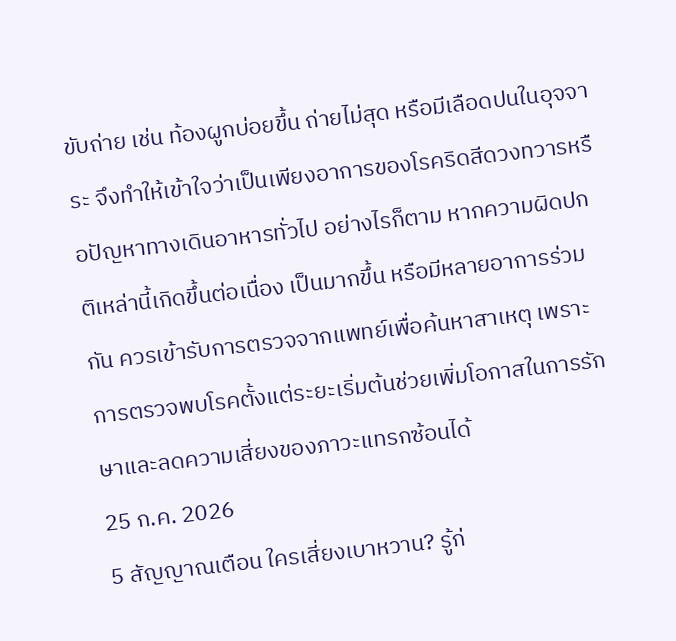ขับถ่าย เช่น ท้องผูกบ่อยขึ้น ถ่ายไม่สุด หรือมีเลือดปนในอุจจาระ จึงทำให้เข้าใจว่าเป็นเพียงอาการของโรคริดสีดวงทวารหรือปัญหาทางเดินอาหารทั่วไป อย่างไรก็ตาม หากความผิดปกติเหล่านี้เกิดขึ้นต่อเนื่อง เป็นมากขึ้น หรือมีหลายอาการร่วมกัน ควรเข้ารับการตรวจจากแพทย์เพื่อค้นหาสาเหตุ เพราะการตรวจพบโรคตั้งแต่ระยะเริ่มต้นช่วยเพิ่มโอกาสในการรักษาและลดความเสี่ยงของภาวะแทรกซ้อนได้
25 ก.ค. 2026
5 สัญญาณเตือน ใครเสี่ยงเบาหวาน? รู้ก่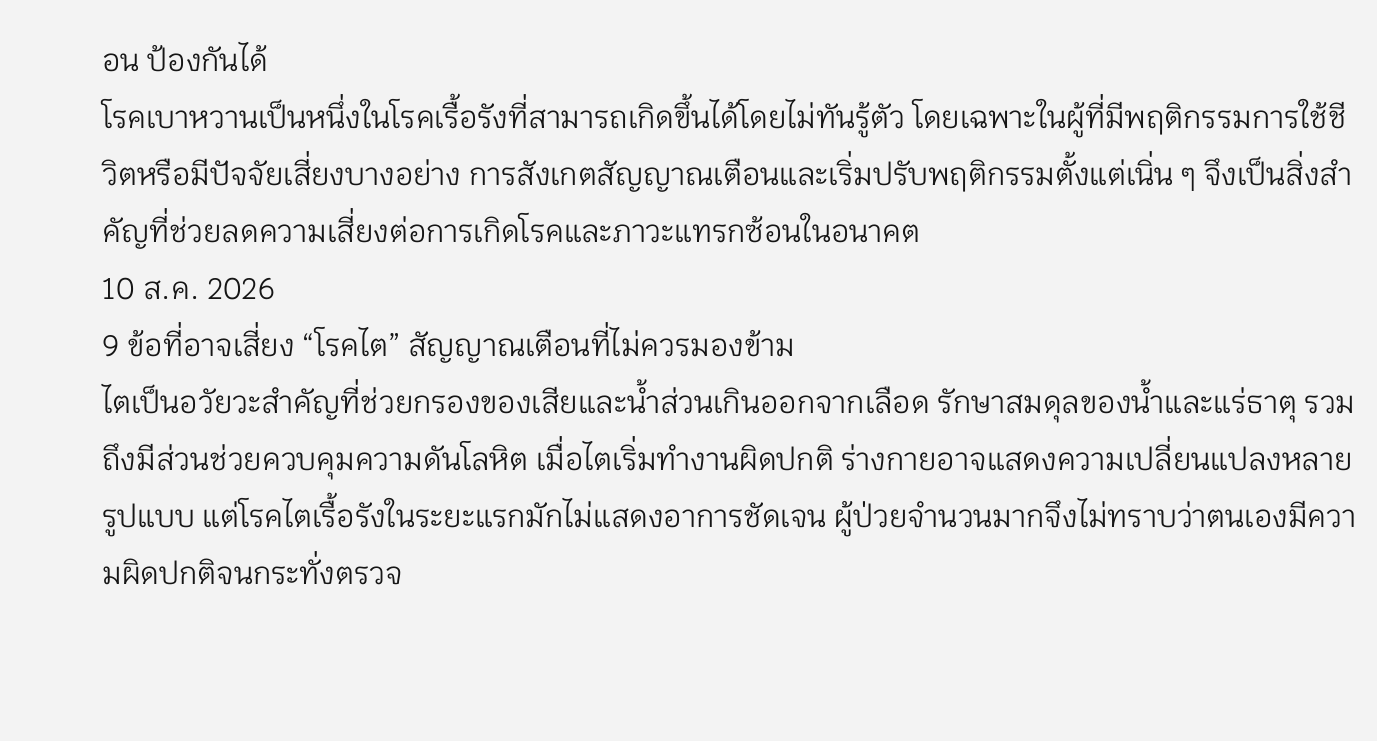อน ป้องกันได้
โรคเบาหวานเป็นหนึ่งในโรคเรื้อรังที่สามารถเกิดขึ้นได้โดยไม่ทันรู้ตัว โดยเฉพาะในผู้ที่มีพฤติกรรมการใช้ชีวิตหรือมีปัจจัยเสี่ยงบางอย่าง การสังเกตสัญญาณเตือนและเริ่มปรับพฤติกรรมตั้งแต่เนิ่น ๆ จึงเป็นสิ่งสำคัญที่ช่วยลดความเสี่ยงต่อการเกิดโรคและภาวะแทรกซ้อนในอนาคต
10 ส.ค. 2026
9 ข้อที่อาจเสี่ยง “โรคไต” สัญญาณเตือนที่ไม่ควรมองข้าม
ไตเป็นอวัยวะสำคัญที่ช่วยกรองของเสียและน้ำส่วนเกินออกจากเลือด รักษาสมดุลของน้ำและแร่ธาตุ รวมถึงมีส่วนช่วยควบคุมความดันโลหิต เมื่อไตเริ่มทำงานผิดปกติ ร่างกายอาจแสดงความเปลี่ยนแปลงหลายรูปแบบ แต่โรคไตเรื้อรังในระยะแรกมักไม่แสดงอาการชัดเจน ผู้ป่วยจำนวนมากจึงไม่ทราบว่าตนเองมีความผิดปกติจนกระทั่งตรวจ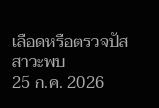เลือดหรือตรวจปัสสาวะพบ
25 ก.ค. 2026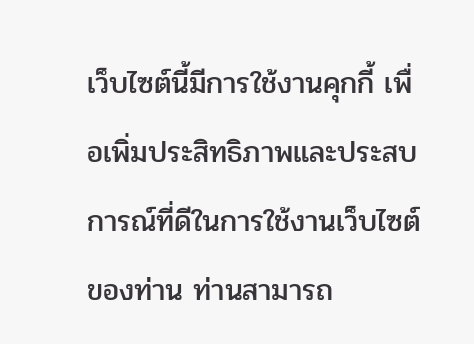เว็บไซต์นี้มีการใช้งานคุกกี้ เพื่อเพิ่มประสิทธิภาพและประสบการณ์ที่ดีในการใช้งานเว็บไซต์ของท่าน ท่านสามารถ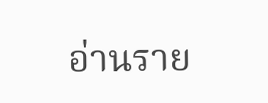อ่านราย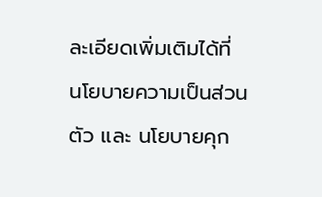ละเอียดเพิ่มเติมได้ที่ นโยบายความเป็นส่วนตัว และ นโยบายคุก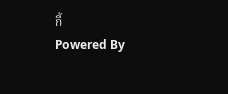กี้
Powered By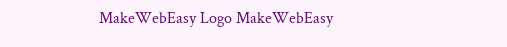MakeWebEasy Logo MakeWebEasy